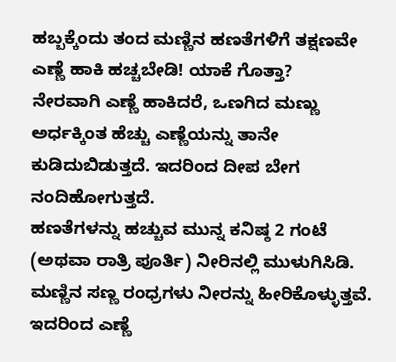ಹಬ್ಬಕ್ಕೆಂದು ತಂದ ಮಣ್ಣಿನ ಹಣತೆಗಳಿಗೆ ತಕ್ಷಣವೇ ಎಣ್ಣೆ ಹಾಕಿ ಹಚ್ಚಬೇಡಿ! ಯಾಕೆ ಗೊತ್ತಾ?
ನೇರವಾಗಿ ಎಣ್ಣೆ ಹಾಕಿದರೆ, ಒಣಗಿದ ಮಣ್ಣು ಅರ್ಧಕ್ಕಿಂತ ಹೆಚ್ಚು ಎಣ್ಣೆಯನ್ನು ತಾನೇ ಕುಡಿದುಬಿಡುತ್ತದೆ. ಇದರಿಂದ ದೀಪ ಬೇಗ ನಂದಿಹೋಗುತ್ತದೆ.
ಹಣತೆಗಳನ್ನು ಹಚ್ಚುವ ಮುನ್ನ ಕನಿಷ್ಠ 2 ಗಂಟೆ (ಅಥವಾ ರಾತ್ರಿ ಪೂರ್ತಿ) ನೀರಿನಲ್ಲಿ ಮುಳುಗಿಸಿಡಿ.
ಮಣ್ಣಿನ ಸಣ್ಣ ರಂಧ್ರಗಳು ನೀರನ್ನು ಹೀರಿಕೊಳ್ಳುತ್ತವೆ. ಇದರಿಂದ ಎಣ್ಣೆ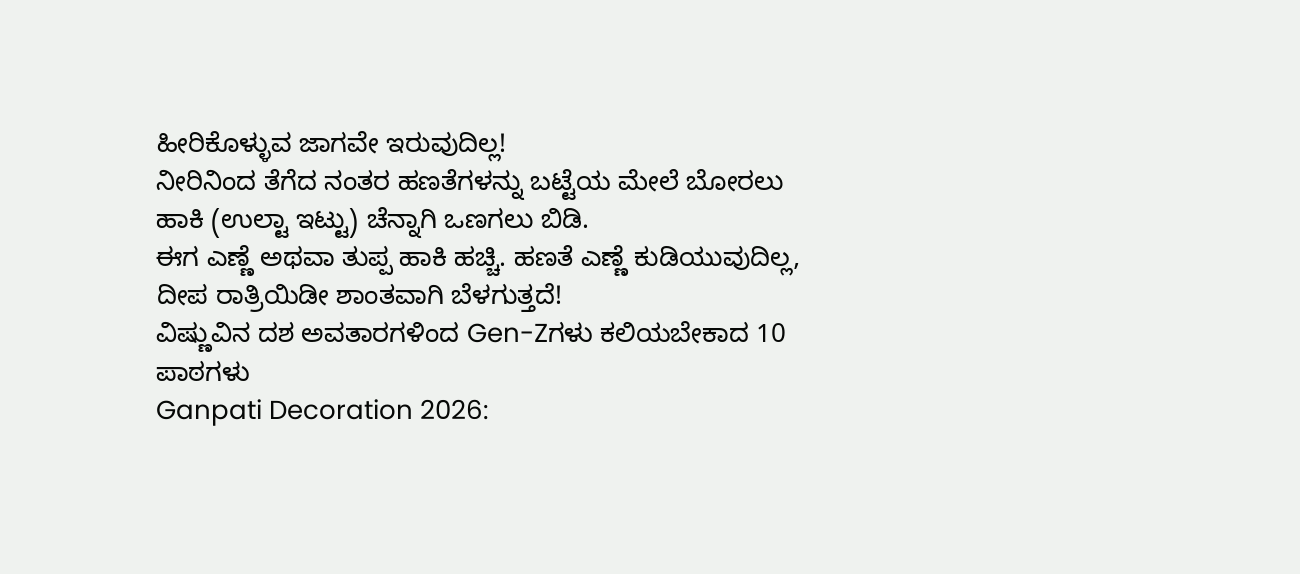ಹೀರಿಕೊಳ್ಳುವ ಜಾಗವೇ ಇರುವುದಿಲ್ಲ!
ನೀರಿನಿಂದ ತೆಗೆದ ನಂತರ ಹಣತೆಗಳನ್ನು ಬಟ್ಟೆಯ ಮೇಲೆ ಬೋರಲು ಹಾಕಿ (ಉಲ್ಟಾ ಇಟ್ಟು) ಚೆನ್ನಾಗಿ ಒಣಗಲು ಬಿಡಿ.
ಈಗ ಎಣ್ಣೆ ಅಥವಾ ತುಪ್ಪ ಹಾಕಿ ಹಚ್ಚಿ. ಹಣತೆ ಎಣ್ಣೆ ಕುಡಿಯುವುದಿಲ್ಲ, ದೀಪ ರಾತ್ರಿಯಿಡೀ ಶಾಂತವಾಗಿ ಬೆಳಗುತ್ತದೆ!
ವಿಷ್ಣುವಿನ ದಶ ಅವತಾರಗಳಿಂದ Gen-Zಗಳು ಕಲಿಯಬೇಕಾದ 10 ಪಾಠಗಳು
Ganpati Decoration 2026: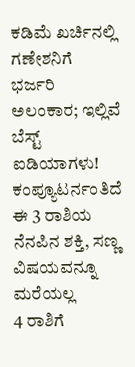ಕಡಿಮೆ ಖರ್ಚಿನಲ್ಲಿ ಗಣೇಶನಿಗೆ ಭರ್ಜರಿ ಅಲಂಕಾರ; ಇಲ್ಲಿವೆ ಬೆಸ್ಟ್ ಐಡಿಯಾಗಳು!
ಕಂಪ್ಯೂಟರ್ನಂತಿದೆ ಈ 3 ರಾಶಿಯ ನೆನಪಿನ ಶಕ್ತಿ, ಸಣ್ಣ ವಿಷಯವನ್ನೂ ಮರೆಯಲ್ಲ
4 ರಾಶಿಗೆ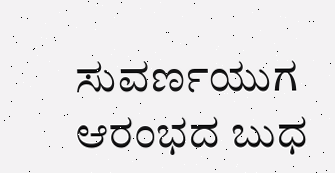ಸುವರ್ಣಯುಗ ಆರಂಭದ ಬುಧ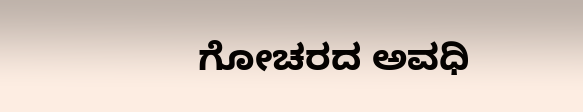ಗೋಚರದ ಅವಧಿ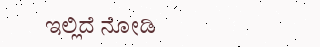ಇಲ್ಲಿದೆ ನೋಡಿ